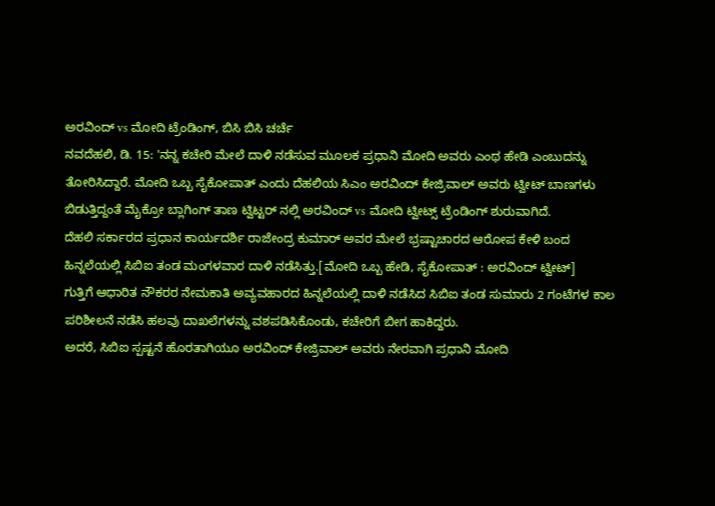ಅರವಿಂದ್ vs ಮೋದಿ ಟ್ರೆಂಡಿಂಗ್, ಬಿಸಿ ಬಿಸಿ ಚರ್ಚೆ
ನವದೆಹಲಿ, ಡಿ. 15: 'ನನ್ನ ಕಚೇರಿ ಮೇಲೆ ದಾಳಿ ನಡೆಸುವ ಮೂಲಕ ಪ್ರಧಾನಿ ಮೋದಿ ಅವರು ಎಂಥ ಹೇಡಿ ಎಂಬುದನ್ನು ತೋರಿಸಿದ್ದಾರೆ. ಮೋದಿ ಒಬ್ಬ ಸೈಕೋಪಾತ್ ಎಂದು ದೆಹಲಿಯ ಸಿಎಂ ಅರವಿಂದ್ ಕೇಜ್ರಿವಾಲ್ ಅವರು ಟ್ವೀಟ್ ಬಾಣಗಳು ಬಿಡುತ್ತಿದ್ದಂತೆ ಮೈಕ್ರೋ ಬ್ಲಾಗಿಂಗ್ ತಾಣ ಟ್ವಿಟ್ಟರ್ ನಲ್ಲಿ ಅರವಿಂದ್ vs ಮೋದಿ ಟ್ವೀಟ್ಸ್ ಟ್ರೆಂಡಿಂಗ್ ಶುರುವಾಗಿದೆ.
ದೆಹಲಿ ಸರ್ಕಾರದ ಪ್ರಧಾನ ಕಾರ್ಯದರ್ಶಿ ರಾಜೇಂದ್ರ ಕುಮಾರ್ ಅವರ ಮೇಲೆ ಭ್ರಷ್ಟಾಚಾರದ ಆರೋಪ ಕೇಳಿ ಬಂದ ಹಿನ್ನಲೆಯಲ್ಲಿ ಸಿಬಿಐ ತಂಡ ಮಂಗಳವಾರ ದಾಳಿ ನಡೆಸಿತ್ತು.[ಮೋದಿ ಒಬ್ಬ ಹೇಡಿ, ಸೈಕೋಪಾತ್ : ಅರವಿಂದ್ ಟ್ವೀಟ್]
ಗುತ್ತಿಗೆ ಆಧಾರಿತ ನೌಕರರ ನೇಮಕಾತಿ ಅವ್ಯವಹಾರದ ಹಿನ್ನಲೆಯಲ್ಲಿ ದಾಳಿ ನಡೆಸಿದ ಸಿಬಿಐ ತಂಡ ಸುಮಾರು 2 ಗಂಟೆಗಳ ಕಾಲ ಪರಿಶೀಲನೆ ನಡೆಸಿ ಹಲವು ದಾಖಲೆಗಳನ್ನು ವಶಪಡಿಸಿಕೊಂಡು, ಕಚೇರಿಗೆ ಬೀಗ ಹಾಕಿದ್ದರು.
ಅದರೆ, ಸಿಬಿಐ ಸ್ಪಷ್ಟನೆ ಹೊರತಾಗಿಯೂ ಅರವಿಂದ್ ಕೇಜ್ರಿವಾಲ್ ಅವರು ನೇರವಾಗಿ ಪ್ರಧಾನಿ ಮೋದಿ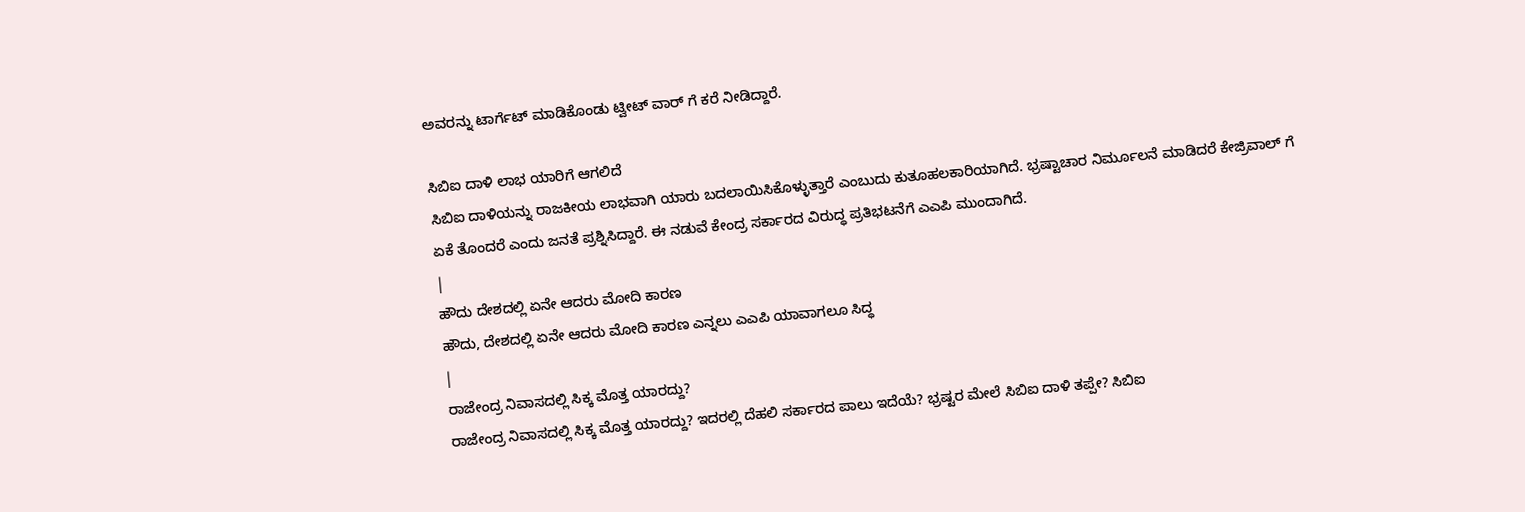ಅವರನ್ನು ಟಾರ್ಗೆಟ್ ಮಾಡಿಕೊಂಡು ಟ್ವೀಟ್ ವಾರ್ ಗೆ ಕರೆ ನೀಡಿದ್ದಾರೆ.

ಸಿಬಿಐ ದಾಳಿ ಲಾಭ ಯಾರಿಗೆ ಆಗಲಿದೆ
ಸಿಬಿಐ ದಾಳಿಯನ್ನು ರಾಜಕೀಯ ಲಾಭವಾಗಿ ಯಾರು ಬದಲಾಯಿಸಿಕೊಳ್ಳುತ್ತಾರೆ ಎಂಬುದು ಕುತೂಹಲಕಾರಿಯಾಗಿದೆ. ಭ್ರಷ್ಟಾಚಾರ ನಿರ್ಮೂಲನೆ ಮಾಡಿದರೆ ಕೇಜ್ರಿವಾಲ್ ಗೆ ಏಕೆ ತೊಂದರೆ ಎಂದು ಜನತೆ ಪ್ರಶ್ನಿಸಿದ್ದಾರೆ. ಈ ನಡುವೆ ಕೇಂದ್ರ ಸರ್ಕಾರದ ವಿರುದ್ಧ ಪ್ರತಿಭಟನೆಗೆ ಎಎಪಿ ಮುಂದಾಗಿದೆ.
|
ಹೌದು ದೇಶದಲ್ಲಿ ಏನೇ ಆದರು ಮೋದಿ ಕಾರಣ
ಹೌದು, ದೇಶದಲ್ಲಿ ಏನೇ ಆದರು ಮೋದಿ ಕಾರಣ ಎನ್ನಲು ಎಎಪಿ ಯಾವಾಗಲೂ ಸಿದ್ಧ
|
ರಾಜೇಂದ್ರ ನಿವಾಸದಲ್ಲಿ ಸಿಕ್ಕ ಮೊತ್ತ ಯಾರದ್ದು?
ರಾಜೇಂದ್ರ ನಿವಾಸದಲ್ಲಿ ಸಿಕ್ಕ ಮೊತ್ತ ಯಾರದ್ದು? ಇದರಲ್ಲಿ ದೆಹಲಿ ಸರ್ಕಾರದ ಪಾಲು ಇದೆಯೆ? ಭ್ರಷ್ಟರ ಮೇಲೆ ಸಿಬಿಐ ದಾಳಿ ತಪ್ಪೇ? ಸಿಬಿಐ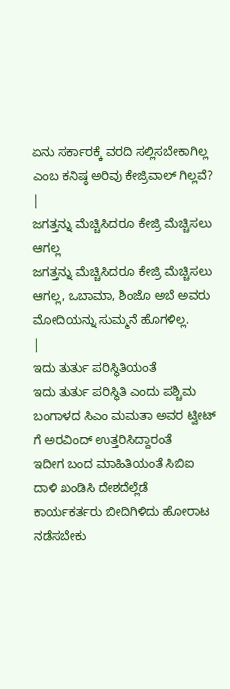ಏನು ಸರ್ಕಾರಕ್ಕೆ ವರದಿ ಸಲ್ಲಿಸಬೇಕಾಗಿಲ್ಲ ಎಂಬ ಕನಿಷ್ಠ ಅರಿವು ಕೇಜ್ರಿವಾಲ್ ಗಿಲ್ಲವೆ?
|
ಜಗತ್ತನ್ನು ಮೆಚ್ಚಿಸಿದರೂ ಕೇಜ್ರಿ ಮೆಚ್ಚಿಸಲು ಆಗಲ್ಲ
ಜಗತ್ತನ್ನು ಮೆಚ್ಚಿಸಿದರೂ ಕೇಜ್ರಿ ಮೆಚ್ಚಿಸಲು ಆಗಲ್ಲ, ಒಬಾಮಾ, ಶಿಂಜೊ ಅಬೆ ಅವರು ಮೋದಿಯನ್ನು ಸುಮ್ಮನೆ ಹೊಗಳಿಲ್ಲ.
|
ಇದು ತುರ್ತು ಪರಿಸ್ಥಿತಿಯಂತೆ
ಇದು ತುರ್ತು ಪರಿಸ್ಥಿತಿ ಎಂದು ಪಶ್ಚಿಮ ಬಂಗಾಳದ ಸಿಎಂ ಮಮತಾ ಅವರ ಟ್ವೀಟ್ ಗೆ ಅರವಿಂದ್ ಉತ್ತರಿಸಿದ್ದಾರಂತೆ
ಇದೀಗ ಬಂದ ಮಾಹಿತಿಯಂತೆ ಸಿಬಿಐ ದಾಳಿ ಖಂಡಿಸಿ ದೇಶದೆಲ್ಲೆಡೆ ಕಾರ್ಯಕರ್ತರು ಬೀದಿಗಿಳಿದು ಹೋರಾಟ ನಡೆಸಬೇಕು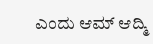ಎಂದು ಆಮ್ ಆದ್ಮಿ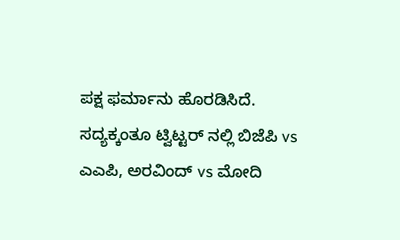ಪಕ್ಷ ಫರ್ಮಾನು ಹೊರಡಿಸಿದೆ. ಸದ್ಯಕ್ಕಂತೂ ಟ್ವಿಟ್ಟರ್ ನಲ್ಲಿ ಬಿಜೆಪಿ vs ಎಎಪಿ, ಅರವಿಂದ್ vs ಮೋದಿ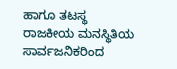ಹಾಗೂ ತಟಸ್ಥ ರಾಜಕೀಯ ಮನಸ್ಥಿತಿಯ ಸಾರ್ವಜನಿಕರಿಂದ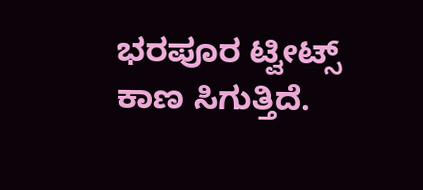ಭರಪೂರ ಟ್ವೀಟ್ಸ್ ಕಾಣ ಸಿಗುತ್ತಿದೆ.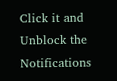Click it and Unblock the Notifications